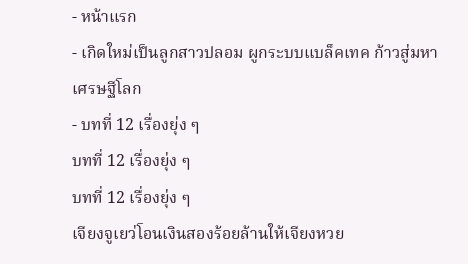- หน้าแรก
- เกิดใหม่เป็นลูกสาวปลอม ผูกระบบแบล็คเทค ก้าวสู่มหาเศรษฐีโลก
- บทที่ 12 เรื่องยุ่ง ๆ
บทที่ 12 เรื่องยุ่ง ๆ
บทที่ 12 เรื่องยุ่ง ๆ
เจียงจูเยว่โอนเงินสองร้อยล้านให้เจียงหวย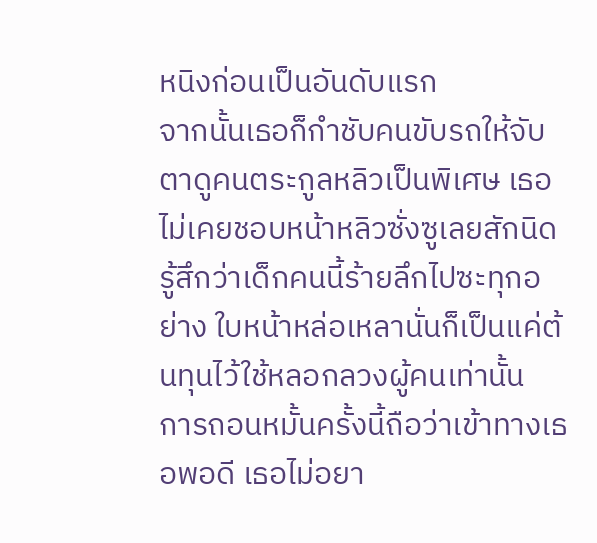หนิงก่อนเป็นอันดับแรก
จากนั้นเธอก็กำชับคนขับรถให้จับตาดูคนตระกูลหลิวเป็นพิเศษ เธอไม่เคยชอบหน้าหลิวซั่งซูเลยสักนิด รู้สึกว่าเด็กคนนี้ร้ายลึกไปซะทุกอย่าง ใบหน้าหล่อเหลานั่นก็เป็นแค่ต้นทุนไว้ใช้หลอกลวงผู้คนเท่านั้น
การถอนหมั้นครั้งนี้ถือว่าเข้าทางเธอพอดี เธอไม่อยา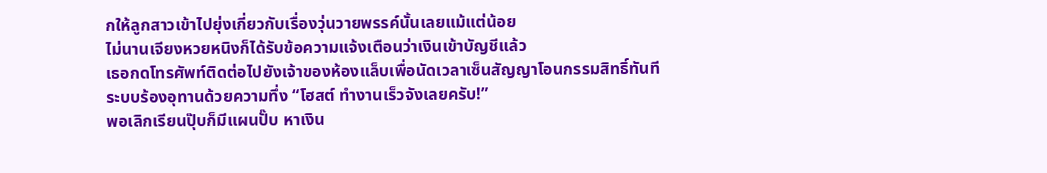กให้ลูกสาวเข้าไปยุ่งเกี่ยวกับเรื่องวุ่นวายพรรค์นั้นเลยแม้แต่น้อย
ไม่นานเจียงหวยหนิงก็ได้รับข้อความแจ้งเตือนว่าเงินเข้าบัญชีแล้ว
เธอกดโทรศัพท์ติดต่อไปยังเจ้าของห้องแล็บเพื่อนัดเวลาเซ็นสัญญาโอนกรรมสิทธิ์ทันที
ระบบร้องอุทานด้วยความทึ่ง “โฮสต์ ทำงานเร็วจังเลยครับ!”
พอเลิกเรียนปุ๊บก็มีแผนปั๊บ หาเงิน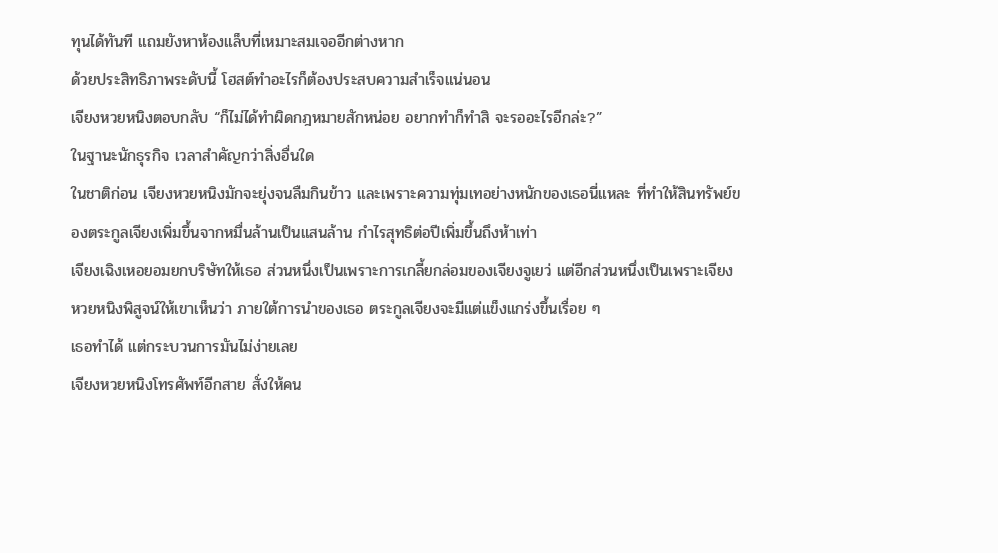ทุนได้ทันที แถมยังหาห้องแล็บที่เหมาะสมเจออีกต่างหาก
ด้วยประสิทธิภาพระดับนี้ โฮสต์ทำอะไรก็ต้องประสบความสำเร็จแน่นอน
เจียงหวยหนิงตอบกลับ “ก็ไม่ได้ทำผิดกฎหมายสักหน่อย อยากทำก็ทำสิ จะรออะไรอีกล่ะ?”
ในฐานะนักธุรกิจ เวลาสำคัญกว่าสิ่งอื่นใด
ในชาติก่อน เจียงหวยหนิงมักจะยุ่งจนลืมกินข้าว และเพราะความทุ่มเทอย่างหนักของเธอนี่แหละ ที่ทำให้สินทรัพย์ของตระกูลเจียงเพิ่มขึ้นจากหมื่นล้านเป็นแสนล้าน กำไรสุทธิต่อปีเพิ่มขึ้นถึงห้าเท่า
เจียงเฉิงเหอยอมยกบริษัทให้เธอ ส่วนหนึ่งเป็นเพราะการเกลี้ยกล่อมของเจียงจูเยว่ แต่อีกส่วนหนึ่งเป็นเพราะเจียงหวยหนิงพิสูจน์ให้เขาเห็นว่า ภายใต้การนำของเธอ ตระกูลเจียงจะมีแต่แข็งแกร่งขึ้นเรื่อย ๆ
เธอทำได้ แต่กระบวนการมันไม่ง่ายเลย
เจียงหวยหนิงโทรศัพท์อีกสาย สั่งให้คน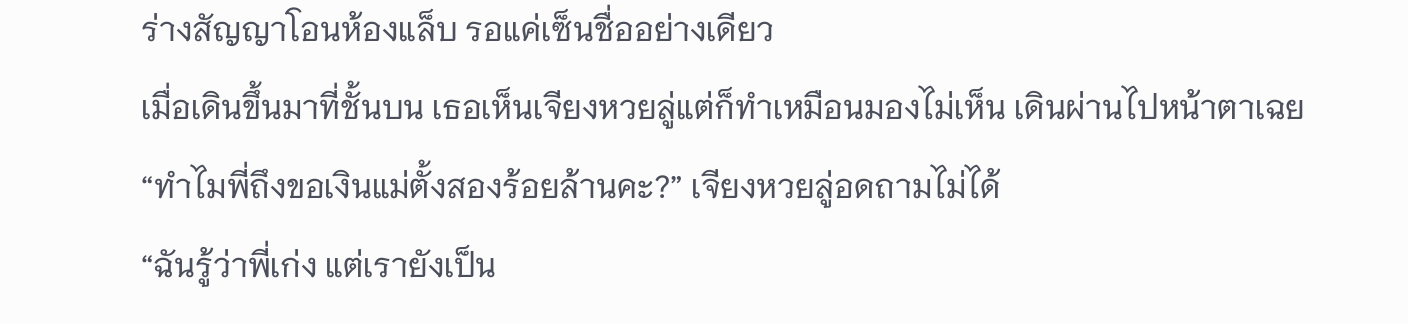ร่างสัญญาโอนห้องแล็บ รอแค่เซ็นชื่ออย่างเดียว
เมื่อเดินขึ้นมาที่ชั้นบน เธอเห็นเจียงหวยลู่แต่ก็ทำเหมือนมองไม่เห็น เดินผ่านไปหน้าตาเฉย
“ทำไมพี่ถึงขอเงินแม่ตั้งสองร้อยล้านคะ?” เจียงหวยลู่อดถามไม่ได้
“ฉันรู้ว่าพี่เก่ง แต่เรายังเป็น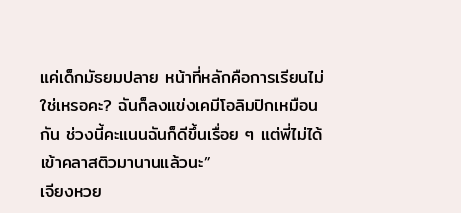แค่เด็กมัธยมปลาย หน้าที่หลักคือการเรียนไม่ใช่เหรอคะ? ฉันก็ลงแข่งเคมีโอลิมปิกเหมือนกัน ช่วงนี้คะแนนฉันก็ดีขึ้นเรื่อย ๆ แต่พี่ไม่ได้เข้าคลาสติวมานานแล้วนะ”
เจียงหวย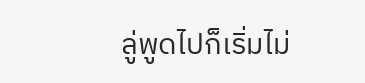ลู่พูดไปก็เริ่มไม่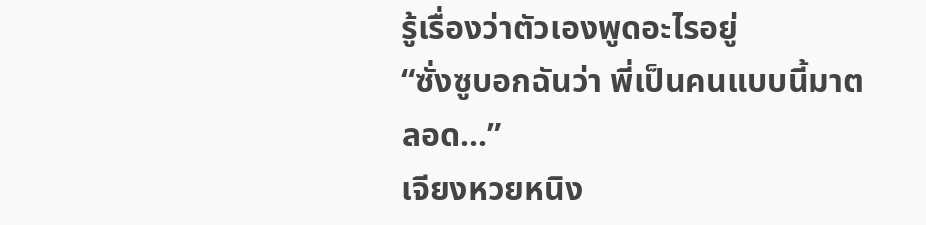รู้เรื่องว่าตัวเองพูดอะไรอยู่
“ซั่งซูบอกฉันว่า พี่เป็นคนแบบนี้มาตลอด...”
เจียงหวยหนิง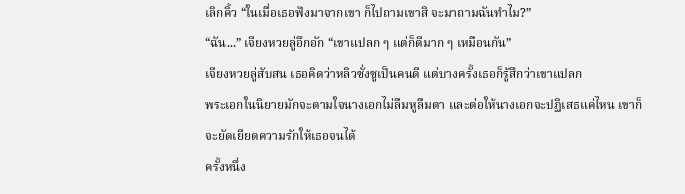เลิกคิ้ว “ในเมื่อเธอฟังมาจากเขา ก็ไปถามเขาสิ จะมาถามฉันทำไม?”
“ฉัน...” เจียงหวยลู่อึกอัก “เขาแปลก ๆ แต่ก็ดีมาก ๆ เหมือนกัน”
เจียงหวยลู่สับสน เธอคิดว่าหลิวซั่งซูเป็นคนดี แต่บางครั้งเธอก็รู้สึกว่าเขาแปลก
พระเอกในนิยายมักจะตามใจนางเอกไม่ลืมหูลืมตา และต่อให้นางเอกจะปฏิเสธแค่ไหน เขาก็จะยัดเยียดความรักให้เธอจนได้
ครั้งหนึ่ง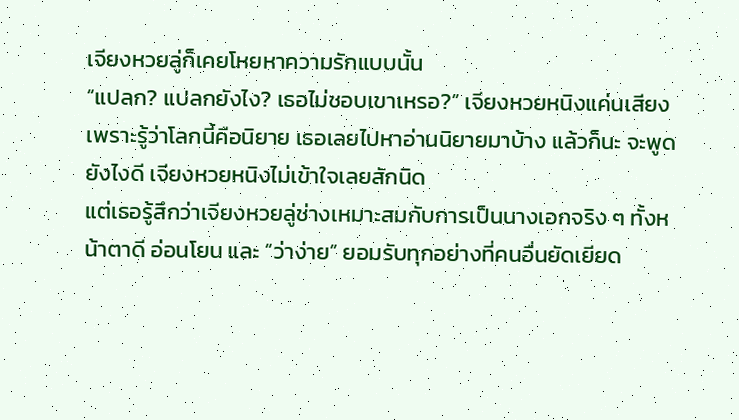เจียงหวยลู่ก็เคยโหยหาความรักแบบนั้น
“แปลก? แปลกยังไง? เธอไม่ชอบเขาเหรอ?” เจียงหวยหนิงแค่นเสียง
เพราะรู้ว่าโลกนี้คือนิยาย เธอเลยไปหาอ่านนิยายมาบ้าง แล้วก็นะ จะพูดยังไงดี เจียงหวยหนิงไม่เข้าใจเลยสักนิด
แต่เธอรู้สึกว่าเจียงหวยลู่ช่างเหมาะสมกับการเป็นนางเอกจริง ๆ ทั้งหน้าตาดี อ่อนโยน และ “ว่าง่าย” ยอมรับทุกอย่างที่คนอื่นยัดเยียด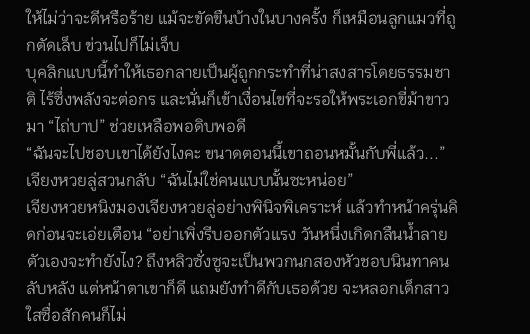ให้ไม่ว่าจะดีหรือร้าย แม้จะขัดขืนบ้างในบางครั้ง ก็เหมือนลูกแมวที่ถูกตัดเล็บ ข่วนไปก็ไม่เจ็บ
บุคลิกแบบนี้ทำให้เธอกลายเป็นผู้ถูกกระทำที่น่าสงสารโดยธรรมชาติ ไร้ซึ่งพลังจะต่อกร และนั่นก็เข้าเงื่อนไขที่จะรอให้พระเอกขี่ม้าขาวมา “ไถ่บาป” ช่วยเหลือพอดิบพอดี
“ฉันจะไปชอบเขาได้ยังไงคะ ขนาดตอนนี้เขาถอนหมั้นกับพี่แล้ว...” เจียงหวยลู่สวนกลับ “ฉันไม่ใช่คนแบบนั้นซะหน่อย”
เจียงหวยหนิงมองเจียงหวยลู่อย่างพินิจพิเคราะห์ แล้วทำหน้าครุ่นคิดก่อนจะเอ่ยเตือน “อย่าเพิ่งรีบออกตัวแรง วันหนึ่งเกิดกลืนน้ำลายตัวเองจะทำยังไง? ถึงหลิวซั่งซูจะเป็นพวกนกสองหัวชอบนินทาคนลับหลัง แต่หน้าตาเขาก็ดี แถมยังทำดีกับเธอด้วย จะหลอกเด็กสาวใสซื่อสักคนก็ไม่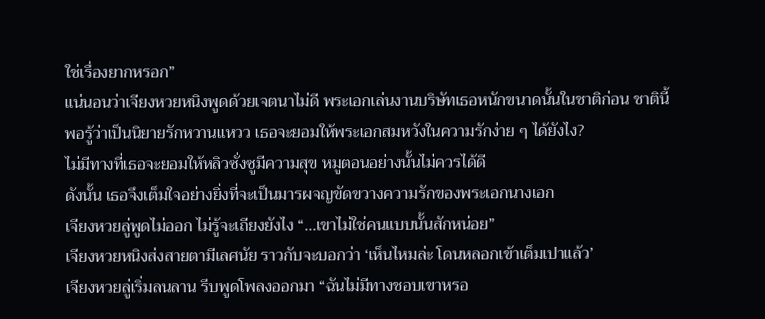ใช่เรื่องยากหรอก”
แน่นอนว่าเจียงหวยหนิงพูดด้วยเจตนาไม่ดี พระเอกเล่นงานบริษัทเธอหนักขนาดนั้นในชาติก่อน ชาตินี้พอรู้ว่าเป็นนิยายรักหวานแหวว เธอจะยอมให้พระเอกสมหวังในความรักง่าย ๆ ได้ยังไง?
ไม่มีทางที่เธอจะยอมให้หลิวซั่งซูมีความสุข หมูตอนอย่างนั้นไม่ควรได้ดี
ดังนั้น เธอจึงเต็มใจอย่างยิ่งที่จะเป็นมารผจญขัดขวางความรักของพระเอกนางเอก
เจียงหวยลู่พูดไม่ออก ไม่รู้จะเถียงยังไง “...เขาไม่ใช่คนแบบนั้นสักหน่อย”
เจียงหวยหนิงส่งสายตามีเลศนัย ราวกับจะบอกว่า ‘เห็นไหมล่ะ โดนหลอกเข้าเต็มเปาแล้ว’
เจียงหวยลู่เริ่มลนลาน รีบพูดโพลงออกมา “ฉันไม่มีทางชอบเขาหรอ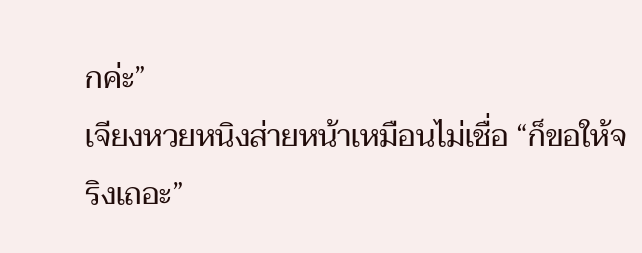กค่ะ”
เจียงหวยหนิงส่ายหน้าเหมือนไม่เชื่อ “ก็ขอให้จริงเถอะ”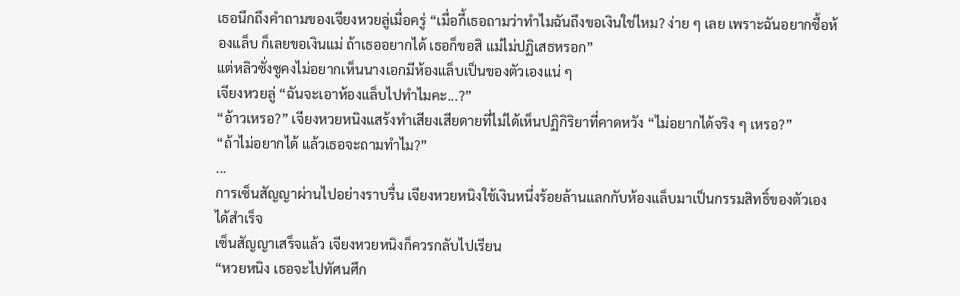เธอนึกถึงคำถามของเจียงหวยลู่เมื่อครู่ “เมื่อกี้เธอถามว่าทำไมฉันถึงขอเงินใช่ไหม? ง่าย ๆ เลย เพราะฉันอยากซื้อห้องแล็บ ก็เลยขอเงินแม่ ถ้าเธออยากได้ เธอก็ขอสิ แม่ไม่ปฏิเสธหรอก”
แต่หลิวซั่งซูคงไม่อยากเห็นนางเอกมีห้องแล็บเป็นของตัวเองแน่ ๆ
เจียงหวยลู่ “ฉันจะเอาห้องแล็บไปทำไมคะ...?”
“อ้าวเหรอ?” เจียงหวยหนิงแสร้งทำเสียงเสียดายที่ไม่ได้เห็นปฏิกิริยาที่คาดหวัง “ไม่อยากได้จริง ๆ เหรอ?”
“ถ้าไม่อยากได้ แล้วเธอจะถามทำไม?”
...
การเซ็นสัญญาผ่านไปอย่างราบรื่น เจียงหวยหนิงใช้เงินหนึ่งร้อยล้านแลกกับห้องแล็บมาเป็นกรรมสิทธิ์ของตัวเองได้สำเร็จ
เซ็นสัญญาเสร็จแล้ว เจียงหวยหนิงก็ควรกลับไปเรียน
“หวยหนิง เธอจะไปทัศนศึก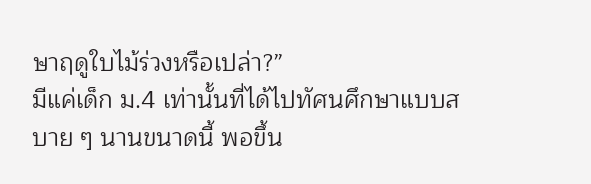ษาฤดูใบไม้ร่วงหรือเปล่า?”
มีแค่เด็ก ม.4 เท่านั้นที่ได้ไปทัศนศึกษาแบบสบาย ๆ นานขนาดนี้ พอขึ้น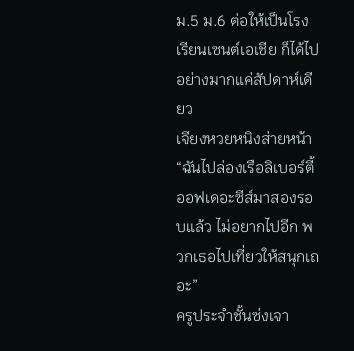ม.5 ม.6 ต่อให้เป็นโรงเรียนเซนต์เอเชีย ก็ได้ไปอย่างมากแค่สัปดาห์เดียว
เจียงหวยหนิงส่ายหน้า “ฉันไปล่องเรือลิเบอร์ตี้ออฟเดอะซีส์มาสองรอบแล้ว ไม่อยากไปอีก พวกเธอไปเที่ยวให้สนุกเถอะ”
ครูประจำชั้นซ่งเจา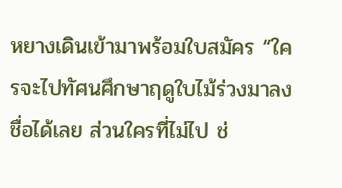หยางเดินเข้ามาพร้อมใบสมัคร “ใครจะไปทัศนศึกษาฤดูใบไม้ร่วงมาลงชื่อได้เลย ส่วนใครที่ไม่ไป ช่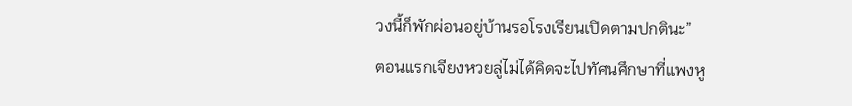วงนี้ก็พักผ่อนอยู่บ้านรอโรงเรียนเปิดตามปกตินะ”
ตอนแรกเจียงหวยลู่ไม่ได้คิดจะไปทัศนศึกษาที่แพงหู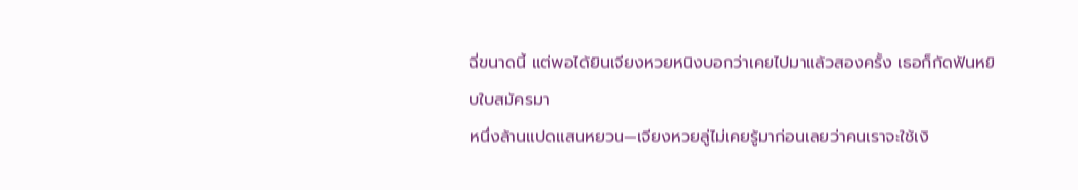ฉี่ขนาดนี้ แต่พอได้ยินเจียงหวยหนิงบอกว่าเคยไปมาแล้วสองครั้ง เธอก็กัดฟันหยิบใบสมัครมา
หนึ่งล้านแปดแสนหยวน—เจียงหวยลู่ไม่เคยรู้มาก่อนเลยว่าคนเราจะใช้เงิ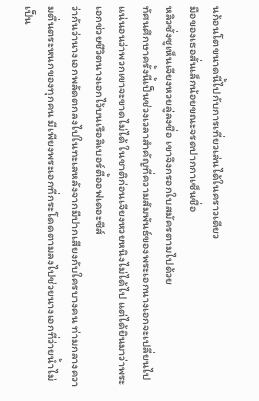นก้อนโตขนาดนี้ไปกับการเที่ยวเล่นได้ในคราวเดียว
มือของเธอสั่นเล็กน้อยขณะจรดปากกาเซ็นชื่อ
หลิวซั่งซูเห็นเจียงหวยลู่ลงชื่อ เขาจึงกรอกใบสมัครตามไปด้วย
ทัศนศึกษาครั้งนี้เป็นช่วงเวลาสำคัญที่ความสัมพันธ์ของพระเอกนางเอกจะเปลี่ยนไป แน่นอนว่าพวกเขาจะขาดไม่ได้ ในชาติก่อนเจียงหวยหนิงไม่ได้ไป แต่ได้ยินมาว่าพระเอกช่วยชีวิตนางเอกไว้บนเรือลิเบอร์ตี้ออฟเดอะซีส์
ว่ากันว่านางเอกพลัดตกลงไปในทะเลหลังจากมีปากเสียงกับใครบางคน ท่ามกลางความตื่นตระหนกของทุกคน มีเพียงพระเอกที่กระโดดตามลงไปช่วยนางเอกที่ว่ายน้ำไม่เป็น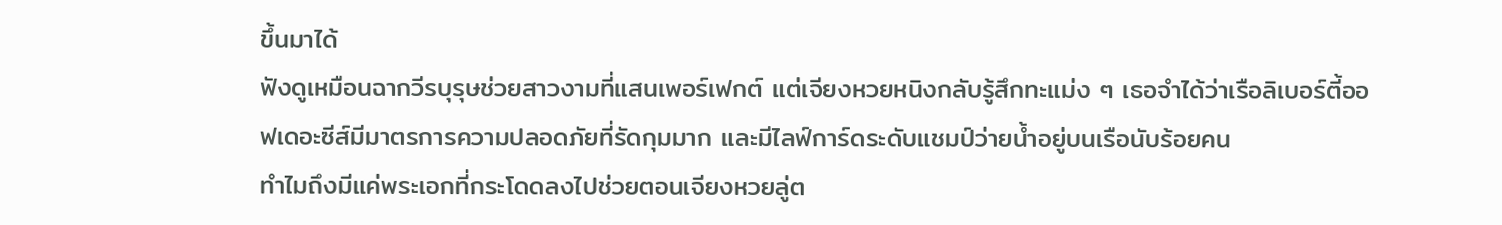ขึ้นมาได้
ฟังดูเหมือนฉากวีรบุรุษช่วยสาวงามที่แสนเพอร์เฟกต์ แต่เจียงหวยหนิงกลับรู้สึกทะแม่ง ๆ เธอจำได้ว่าเรือลิเบอร์ตี้ออฟเดอะซีส์มีมาตรการความปลอดภัยที่รัดกุมมาก และมีไลฟ์การ์ดระดับแชมป์ว่ายน้ำอยู่บนเรือนับร้อยคน
ทำไมถึงมีแค่พระเอกที่กระโดดลงไปช่วยตอนเจียงหวยลู่ต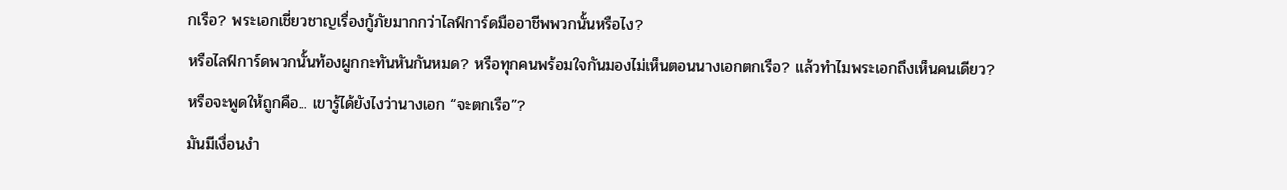กเรือ? พระเอกเชี่ยวชาญเรื่องกู้ภัยมากกว่าไลฟ์การ์ดมืออาชีพพวกนั้นหรือไง?
หรือไลฟ์การ์ดพวกนั้นท้องผูกกะทันหันกันหมด? หรือทุกคนพร้อมใจกันมองไม่เห็นตอนนางเอกตกเรือ? แล้วทำไมพระเอกถึงเห็นคนเดียว?
หรือจะพูดให้ถูกคือ... เขารู้ได้ยังไงว่านางเอก “จะตกเรือ”?
มันมีเงื่อนงำ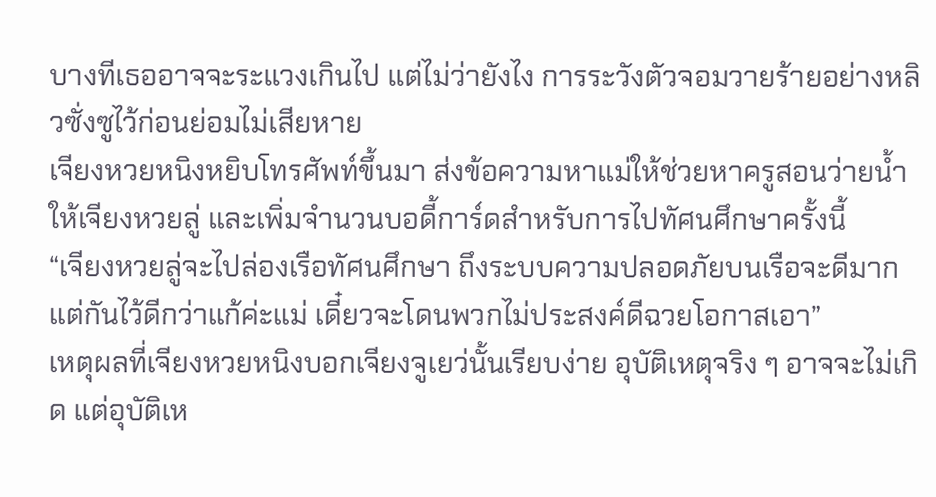บางทีเธออาจจะระแวงเกินไป แต่ไม่ว่ายังไง การระวังตัวจอมวายร้ายอย่างหลิวซั่งซูไว้ก่อนย่อมไม่เสียหาย
เจียงหวยหนิงหยิบโทรศัพท์ขึ้นมา ส่งข้อความหาแม่ให้ช่วยหาครูสอนว่ายน้ำให้เจียงหวยลู่ และเพิ่มจำนวนบอดี้การ์ดสำหรับการไปทัศนศึกษาครั้งนี้
“เจียงหวยลู่จะไปล่องเรือทัศนศึกษา ถึงระบบความปลอดภัยบนเรือจะดีมาก แต่กันไว้ดีกว่าแก้ค่ะแม่ เดี๋ยวจะโดนพวกไม่ประสงค์ดีฉวยโอกาสเอา”
เหตุผลที่เจียงหวยหนิงบอกเจียงจูเยว่นั้นเรียบง่าย อุบัติเหตุจริง ๆ อาจจะไม่เกิด แต่อุบัติเห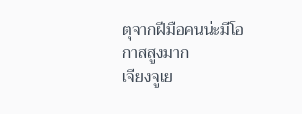ตุจากฝีมือคนน่ะมีโอกาสสูงมาก
เจียงจูเย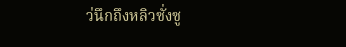ว่นึกถึงหลิวซั่งซู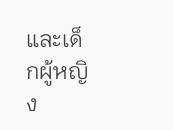และเด็กผู้หญิง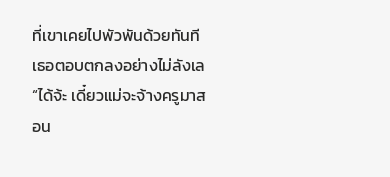ที่เขาเคยไปพัวพันด้วยทันที เธอตอบตกลงอย่างไม่ลังเล “ได้จ้ะ เดี๋ยวแม่จะจ้างครูมาสอน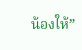น้องให้”